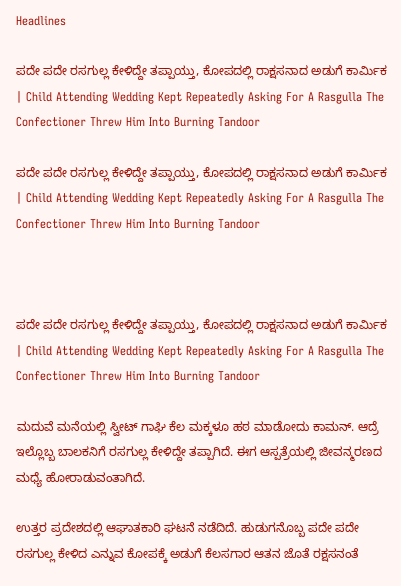Headlines

ಪದೇ ಪದೇ ರಸಗುಲ್ಲ ಕೇಳಿದ್ದೇ ತಪ್ಪಾಯ್ತು, ಕೋಪದಲ್ಲಿ ರಾಕ್ಷಸನಾದ ಅಡುಗೆ ಕಾರ್ಮಿಕ | Child Attending Wedding Kept Repeatedly Asking For A Rasgulla The Confectioner Threw Him Into Burning Tandoor

ಪದೇ ಪದೇ ರಸಗುಲ್ಲ ಕೇಳಿದ್ದೇ ತಪ್ಪಾಯ್ತು, ಕೋಪದಲ್ಲಿ ರಾಕ್ಷಸನಾದ ಅಡುಗೆ ಕಾರ್ಮಿಕ | Child Attending Wedding Kept Repeatedly Asking For A Rasgulla The Confectioner Threw Him Into Burning Tandoor



ಪದೇ ಪದೇ ರಸಗುಲ್ಲ ಕೇಳಿದ್ದೇ ತಪ್ಪಾಯ್ತು, ಕೋಪದಲ್ಲಿ ರಾಕ್ಷಸನಾದ ಅಡುಗೆ ಕಾರ್ಮಿಕ | Child Attending Wedding Kept Repeatedly Asking For A Rasgulla The Confectioner Threw Him Into Burning Tandoor

ಮದುವೆ ಮನೆಯಲ್ಲಿ ಸ್ವೀಟ್ ಗಾಘಿ ಕೆಲ ಮಕ್ಕಳೂ ಹಠ ಮಾಡೋದು ಕಾಮನ್. ಆದ್ರೆ ಇಲ್ಲೊಬ್ಬ ಬಾಲಕನಿಗೆ ರಸಗುಲ್ಲ ಕೇಳಿದ್ದೇ ತಪ್ಪಾಗಿದೆ. ಈಗ ಆಸ್ಪತ್ರೆಯಲ್ಲಿ ಜೀವನ್ಮರಣದ ಮಧ್ಯೆ ಹೋರಾಡುವಂತಾಗಿದೆ.

ಉತ್ತರ ಪ್ರದೇಶದಲ್ಲಿ ಆಘಾತಕಾರಿ ಘಟನೆ ನಡೆದಿದೆ. ಹುಡುಗನೊಬ್ಬ ಪದೇ ಪದೇ ರಸಗುಲ್ಲ ಕೇಳಿದ ಎನ್ನುವ ಕೋಪಕ್ಕೆ ಅಡುಗೆ ಕೆಲಸಗಾರ ಆತನ ಜೊತೆ ರಕ್ಷಸನಂತೆ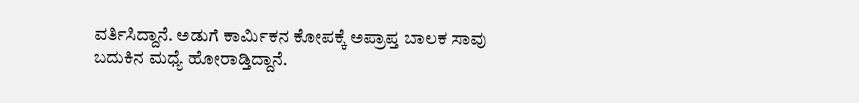ವರ್ತಿಸಿದ್ದಾನೆ. ಅಡುಗೆ ಕಾರ್ಮಿಕನ ಕೋಪಕ್ಕೆ ಅಪ್ರಾಪ್ತ ಬಾಲಕ ಸಾವು ಬದುಕಿನ ಮಧ್ಯೆ ಹೋರಾಡ್ತಿದ್ದಾನೆ.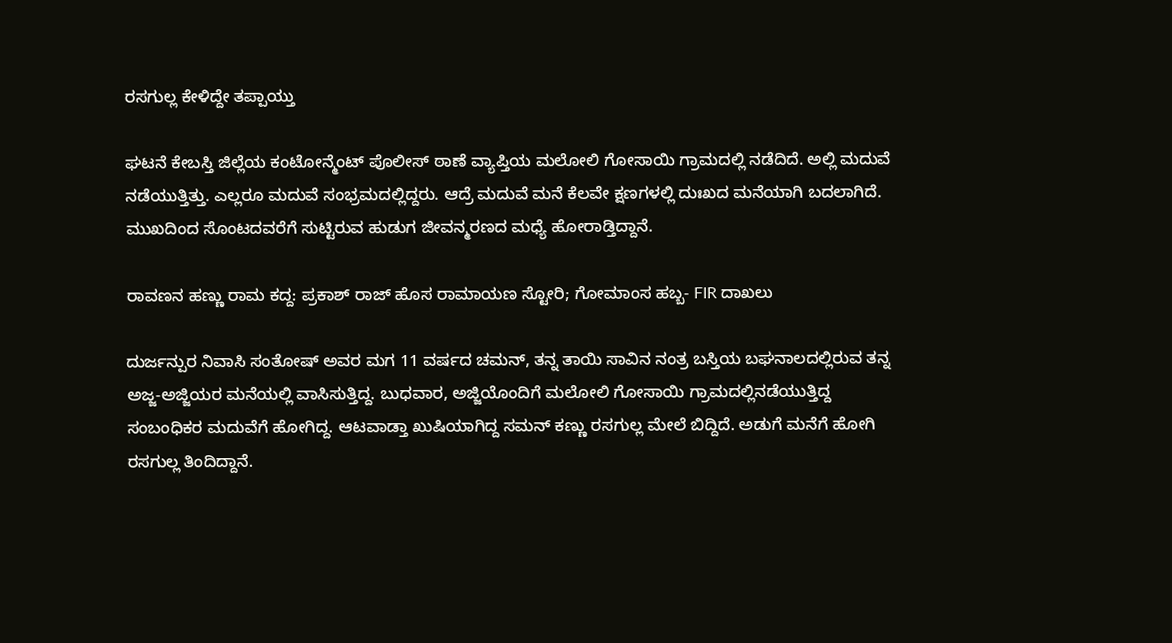ರಸಗುಲ್ಲ ಕೇಳಿದ್ದೇ ತಪ್ಪಾಯ್ತು

ಘಟನೆ ಕೇಬಸ್ತಿ ಜಿಲ್ಲೆಯ ಕಂಟೋನ್ಮೆಂಟ್ ಪೊಲೀಸ್ ಠಾಣೆ ವ್ಯಾಪ್ತಿಯ ಮಲೋಲಿ ಗೋಸಾಯಿ ಗ್ರಾಮದಲ್ಲಿ ನಡೆದಿದೆ. ಅಲ್ಲಿ ಮದುವೆ ನಡೆಯುತ್ತಿತ್ತು. ಎಲ್ಲರೂ ಮದುವೆ ಸಂಭ್ರಮದಲ್ಲಿದ್ದರು. ಆದ್ರೆ ಮದುವೆ ಮನೆ ಕೆಲವೇ ಕ್ಷಣಗಳಲ್ಲಿ ದುಃಖದ ಮನೆಯಾಗಿ ಬದಲಾಗಿದೆ. ಮುಖದಿಂದ ಸೊಂಟದವರೆಗೆ ಸುಟ್ಟಿರುವ ಹುಡುಗ ಜೀವನ್ಮರಣದ ಮಧ್ಯೆ ಹೋರಾಡ್ತಿದ್ದಾನೆ.

ರಾವಣನ ಹಣ್ಣು ರಾಮ ಕದ್ದ: ಪ್ರಕಾಶ್ ರಾಜ್ ಹೊಸ ರಾಮಾಯಣ ಸ್ಟೋರಿ; ಗೋಮಾಂಸ ಹಬ್ಬ- FIR ದಾಖಲು

ದುರ್ಜನ್ಪುರ ನಿವಾಸಿ ಸಂತೋಷ್ ಅವರ ಮಗ 11 ವರ್ಷದ ಚಮನ್, ತನ್ನ ತಾಯಿ ಸಾವಿನ ನಂತ್ರ ಬಸ್ತಿಯ ಬಘನಾಲದಲ್ಲಿರುವ ತನ್ನ ಅಜ್ಜ-ಅಜ್ಜಿಯರ ಮನೆಯಲ್ಲಿ ವಾಸಿಸುತ್ತಿದ್ದ. ಬುಧವಾರ, ಅಜ್ಜಿಯೊಂದಿಗೆ ಮಲೋಲಿ ಗೋಸಾಯಿ ಗ್ರಾಮದಲ್ಲಿನಡೆಯುತ್ತಿದ್ದ ಸಂಬಂಧಿಕರ ಮದುವೆಗೆ ಹೋಗಿದ್ದ. ಆಟವಾಡ್ತಾ ಖುಷಿಯಾಗಿದ್ದ ಸಮನ್ ಕಣ್ಣು ರಸಗುಲ್ಲ ಮೇಲೆ ಬಿದ್ದಿದೆ. ಅಡುಗೆ ಮನೆಗೆ ಹೋಗಿ ರಸಗುಲ್ಲ ತಿಂದಿದ್ದಾನೆ.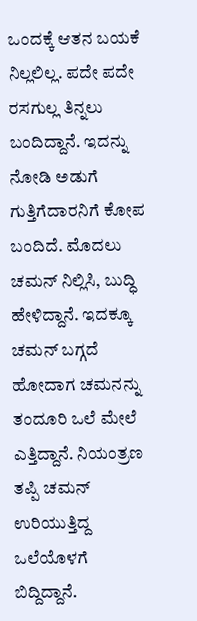ಒಂದಕ್ಕೆ ಆತನ ಬಯಕೆ ನಿಲ್ಲಲಿಲ್ಲ. ಪದೇ ಪದೇ ರಸಗುಲ್ಲ ತಿನ್ನಲು ಬಂದಿದ್ದಾನೆ. ಇದನ್ನು ನೋಡಿ ಅಡುಗೆ ಗುತ್ತಿಗೆದಾರನಿಗೆ ಕೋಪ ಬಂದಿದೆ. ಮೊದಲು ಚಮನ್ ನಿಲ್ಲಿಸಿ, ಬುದ್ಧಿ ಹೇಳಿದ್ದಾನೆ. ಇದಕ್ಕೂ ಚಮನ್ ಬಗ್ಗದೆ ಹೋದಾಗ ಚಮನನ್ನು ತಂದೂರಿ ಒಲೆ ಮೇಲೆ ಎತ್ತಿದ್ದಾನೆ. ನಿಯಂತ್ರಣ ತಪ್ಪಿ ಚಮನ್ ಉರಿಯುತ್ತಿದ್ದ ಒಲೆಯೊಳಗೆ ಬಿದ್ದಿದ್ದಾನೆ.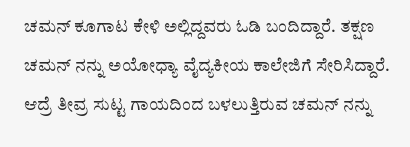ಚಮನ್ ಕೂಗಾಟ ಕೇಳಿ ಅಲ್ಲಿದ್ದವರು ಓಡಿ ಬಂದಿದ್ದಾರೆ. ತಕ್ಷಣ ಚಮನ್ ನನ್ನು ಅಯೋಧ್ಯಾ ವೈದ್ಯಕೀಯ ಕಾಲೇಜಿಗೆ ಸೇರಿಸಿದ್ದಾರೆ. ಆದ್ರೆ ತೀವ್ರ ಸುಟ್ಟ ಗಾಯದಿಂದ ಬಳಲುತ್ತಿರುವ ಚಮನ್ ನನ್ನು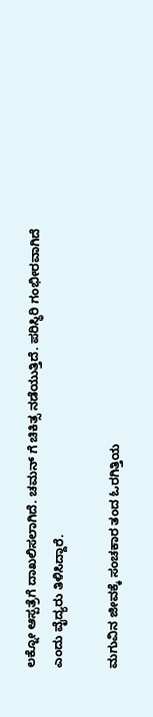ಲಕ್ನೋ ಆಸ್ಪತ್ರೆಗೆ ದಾಖಲಿಸಲಾಗಿದೆ. ಚಮನ್ ಗೆ ಚಿಕಿತ್ಸ ನಡೆಯುತ್ತಿದೆ. ಪರಿಸ್ಥಿರಿ ಗಂಭೀರವಾಗಿದೆ ಎಂದು ವೈದ್ಯರು ತಿಳಿಸಿದ್ದಾರೆ.

ಮಗುವಿನ ಜೀವಕ್ಕೆ ಸಂಚಕಾರ ತಂದ ಓರಗಿತ್ತಿಯ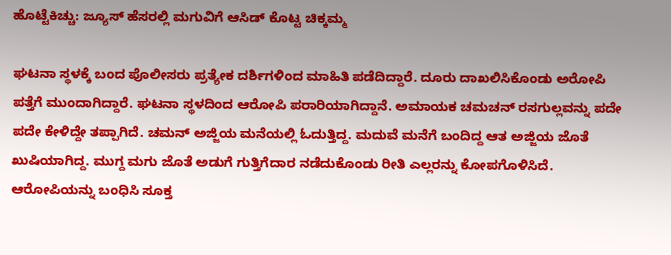ಹೊಟ್ಟೆಕಿಚ್ಚು: ಜ್ಯೂಸ್ ಹೆಸರಲ್ಲಿ ಮಗುವಿಗೆ ಆಸಿಡ್ ಕೊಟ್ಟ ಚಿಕ್ಕಮ್ಮ

ಘಟನಾ ಸ್ಥಳಕ್ಕೆ ಬಂದ ಪೊಲೀಸರು ಪ್ರತ್ಯೇಕ ದರ್ಶಿಗಳಿಂದ ಮಾಹಿತಿ ಪಡೆದಿದ್ದಾರೆ. ದೂರು ದಾಖಲಿಸಿಕೊಂಡು ಅರೋಪಿ ಪತ್ತೆಗೆ ಮುಂದಾಗಿದ್ದಾರೆ. ಘಟನಾ ಸ್ಥಳದಿಂದ ಆರೋಪಿ ಪರಾರಿಯಾಗಿದ್ದಾನೆ. ಅಮಾಯಕ ಚಮಚನ್ ರಸಗುಲ್ಲವನ್ನು ಪದೇ ಪದೇ ಕೇಳಿದ್ದೇ ತಪ್ಪಾಗಿದೆ. ಚಮನ್ ಅಜ್ಜಿಯ ಮನೆಯಲ್ಲಿ ಓದುತ್ತಿದ್ದ. ಮದುವೆ ಮನೆಗೆ ಬಂದಿದ್ದ ಆತ ಅಜ್ಜಿಯ ಜೊತೆ ಖುಷಿಯಾಗಿದ್ದ. ಮುಗ್ದ ಮಗು ಜೊತೆ ಅಡುಗೆ ಗುತ್ತಿಗೆದಾರ ನಡೆದುಕೊಂಡು ರೀತಿ ಎಲ್ಲರನ್ನು ಕೋಪಗೊಳಿಸಿದೆ. ಆರೋಪಿಯನ್ನು ಬಂಧಿಸಿ ಸೂಕ್ತ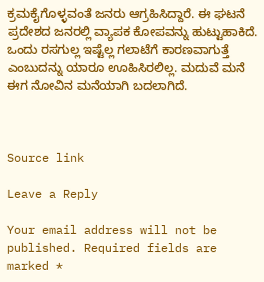ಕ್ರಮಕೈಗೊಳ್ಳವಂತೆ ಜನರು ಆಗ್ರಹಿಸಿದ್ದಾರೆ. ಈ ಘಟನೆ ಪ್ರದೇಶದ ಜನರಲ್ಲಿ ವ್ಯಾಪಕ ಕೋಪವನ್ನು ಹುಟ್ಟುಹಾಕಿದೆ. ಒಂದು ರಸಗುಲ್ಲ ಇಷ್ಟೆಲ್ಲ ಗಲಾಟೆಗೆ ಕಾರಣವಾಗುತ್ತೆ ಎಂಬುದನ್ನು ಯಾರೂ ಊಹಿಸಿರಲಿಲ್ಲ. ಮದುವೆ ಮನೆ ಈಗ ನೋವಿನ ಮನೆಯಾಗಿ ಬದಲಾಗಿದೆ.



Source link

Leave a Reply

Your email address will not be published. Required fields are marked *